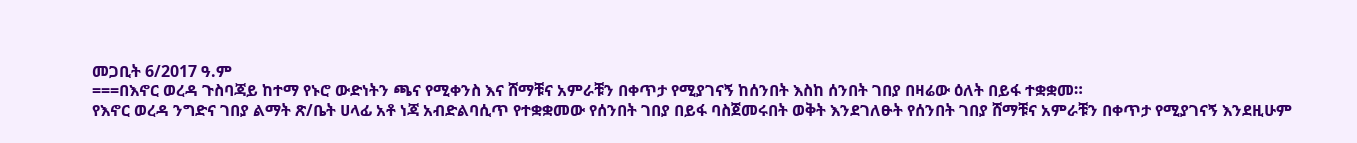መጋቢት 6/2017 ዓ.ም
===በእኖር ወረዳ ጉስባጃይ ከተማ የኑሮ ውድነትን ጫና የሚቀንስ እና ሸማቹና አምራቹን በቀጥታ የሚያገናኝ ከሰንበት እስከ ሰንበት ገበያ በዛሬው ዕለት በይፋ ተቋቋመ።
የእኖር ወረዳ ንግድና ገበያ ልማት ጽ/ቤት ሀላፊ አቶ ነጃ አብድልባሲጥ የተቋቋመው የሰንበት ገበያ በይፋ ባስጀመሩበት ወቅት እንደገለፁት የሰንበት ገበያ ሸማቹና አምራቹን በቀጥታ የሚያገናኝ እንደዚሁም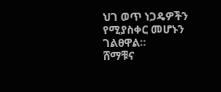ህገ ወጥ ነጋዴዎችን የሚያስቀር መሆኑን ገልፀዋል።
ሸማቹና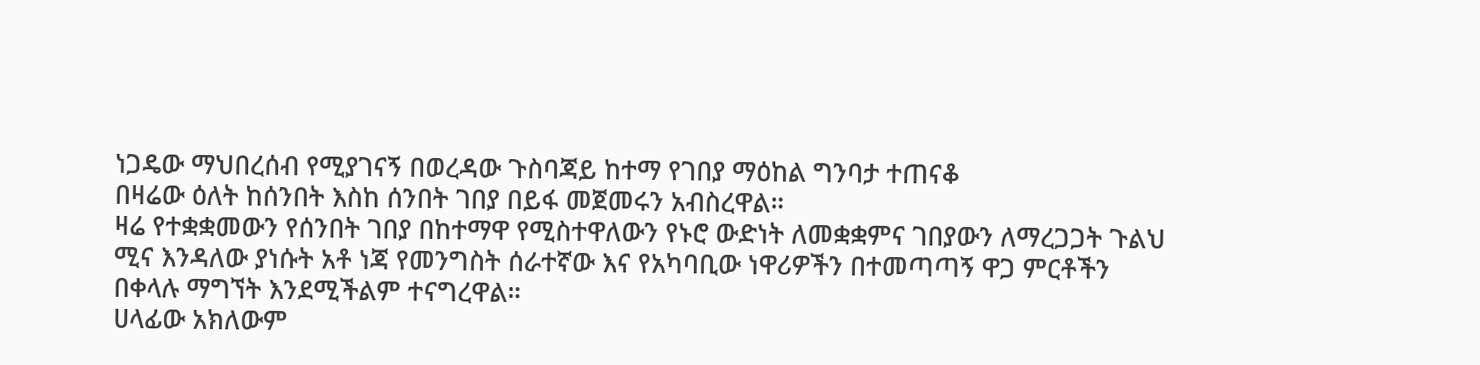ነጋዴው ማህበረሰብ የሚያገናኝ በወረዳው ጉስባጃይ ከተማ የገበያ ማዕከል ግንባታ ተጠናቆ
በዛሬው ዕለት ከሰንበት እስከ ሰንበት ገበያ በይፋ መጀመሩን አብስረዋል።
ዛሬ የተቋቋመውን የሰንበት ገበያ በከተማዋ የሚስተዋለውን የኑሮ ውድነት ለመቋቋምና ገበያውን ለማረጋጋት ጉልህ ሚና እንዳለው ያነሱት አቶ ነጃ የመንግስት ሰራተኛው እና የአካባቢው ነዋሪዎችን በተመጣጣኝ ዋጋ ምርቶችን በቀላሉ ማግኘት እንደሚችልም ተናግረዋል።
ሀላፊው አክለውም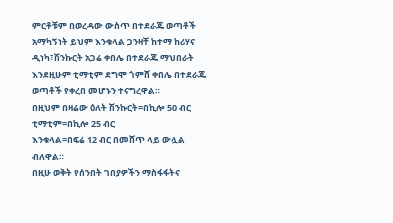ምርቶቹም በወረዳው ውስጥ በተደራጁ ወጣቶች አማካኝነት ይህም እንቁላል ጋንዛቸ ከተማ ከሪሃና ዲነካ፣ሽንኩርት አጋሬ ቀበሌ በተደራጁ ማህበራት እንደዚሁም ቲማቲም ደግሞ ጎምሸ ቀበሌ በተደራጁ ወጣቶች የቀረበ መሆኑን ተናግረዋል።
በዚህም በዛሬው ዕለት ሽንኩርት=በኪሎ 50 ብር
ቲማቲም=በኪሎ 25 ብር
እንቁላል=በፍሬ 12 ብር በመሸጥ ላይ ውሏል ብለዋል።
በዚሁ ወቅት የሰንበት ገበያዎችን ማስፋፋትና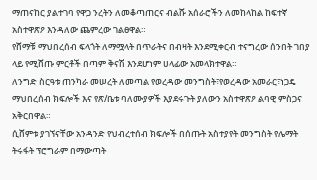ማጠናከር ያልተገባ የዋጋ ንረትን ለመቆጣጠርና ብልሹ አሰራሮችን ለመከላከል ከፍተኛ አስተዋጽዖ እንዳለው ጨምረው ገልፀዋል።
የሸማቹ ማህበረሰብ ፍላጎት ለማሟላት በጥራትና በብዛት እንደሚቀርብ ተናግረው ሰንበት ገበያ ላይ የሚሸጡ ምርቶች በጣም ቅናሽ እንደሆነም ሀላፊው አመላክተዋል።
ለንግድ ስርዓቱ ጠንካራ መሠረት ለመጣል የወረዳው መንግስት፣የወረዳው አመራር፣ነጋዴ ማህበረሰብ ክፍሎች እና የጽ/ቤቱ ባለሙያዎች እያደሩጉት ያለውን አስተዋጽዖ ልባዊ ምስጋና አቅርበዋል።
ሲሸምቱ ያገኘናቸው አንዳንድ የህብረተሰብ ክፍሎች በሰጡት አስተያየት መንግስት የሌማት ትሩፋት ፕሮግራም በማውጣት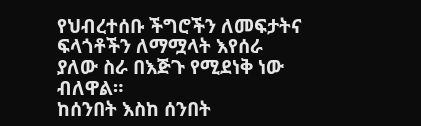የህብረተሰቡ ችግሮችን ለመፍታትና ፍላጎቶችን ለማሟላት እየሰራ ያለው ስራ በእጅጉ የሚደነቅ ነው ብለዋል።
ከሰንበት እስከ ሰንበት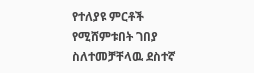የተለያዩ ምርቶች የሚሸምቱበት ገበያ ስለተመቻቸላዉ ደስተኛ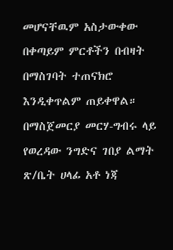መሆናቸዉም አስታውቀው በቀጣይም ምርቶችን በብዛት በማስገባት ተጠናክሮ እንዲቀጥልም ጠይቀዋል።
በማስጀመርያ መርሃ-ግብሩ ላይ የወረዳው ንግድና ገበያ ልማት ጽ/ቤት ሀላፊ አቶ ነጃ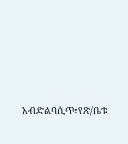አብድልባሲጥ፣የጽ/ቤቱ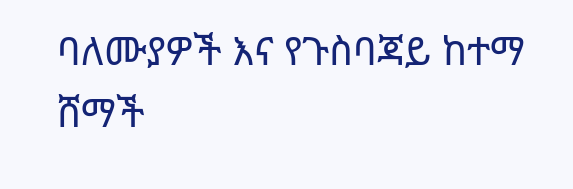ባለሙያዎች እና የጉስባጃይ ከተማ ሸማች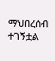ማህበረሰብ ተገኝቷል